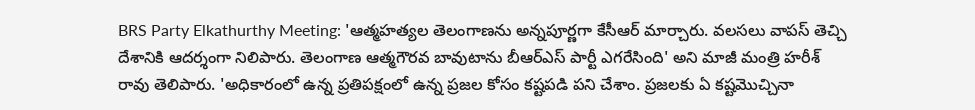BRS Party Elkathurthy Meeting: 'ఆత్మహత్యల తెలంగాణను అన్నపూర్ణగా కేసీఆర్ మార్చారు. వలసలు వాపస్ తెచ్చి దేశానికి ఆదర్శంగా నిలిపారు. తెలంగాణ ఆత్మగౌరవ బావుటాను బీఆర్ఎస్ పార్టీ ఎగరేసింది' అని మాజీ మంత్రి హరీశ్ రావు తెలిపారు. 'అధికారంలో ఉన్న ప్రతిపక్షంలో ఉన్న ప్రజల కోసం కష్టపడి పని చేశాం. ప్రజలకు ఏ కష్టమొచ్చినా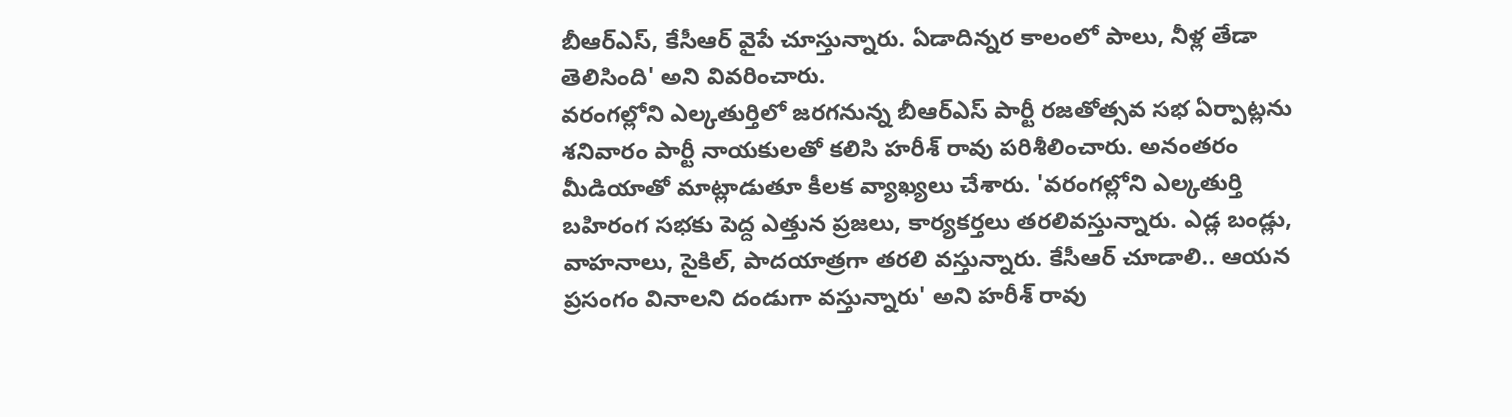బీఆర్ఎస్, కేసీఆర్ వైపే చూస్తున్నారు. ఏడాదిన్నర కాలంలో పాలు, నీళ్ల తేడా తెలిసింది' అని వివరించారు.
వరంగల్లోని ఎల్కతుర్తిలో జరగనున్న బీఆర్ఎస్ పార్టీ రజతోత్సవ సభ ఏర్పాట్లను శనివారం పార్టీ నాయకులతో కలిసి హరీశ్ రావు పరిశీలించారు. అనంతరం మీడియాతో మాట్లాడుతూ కీలక వ్యాఖ్యలు చేశారు. 'వరంగల్లోని ఎల్కతుర్తి బహిరంగ సభకు పెద్ద ఎత్తున ప్రజలు, కార్యకర్తలు తరలివస్తున్నారు. ఎడ్ల బండ్లు, వాహనాలు, సైకిల్, పాదయాత్రగా తరలి వస్తున్నారు. కేసీఆర్ చూడాలి.. ఆయన ప్రసంగం వినాలని దండుగా వస్తున్నారు' అని హరీశ్ రావు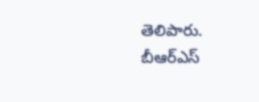తెలిపారు. బీఆర్ఎస్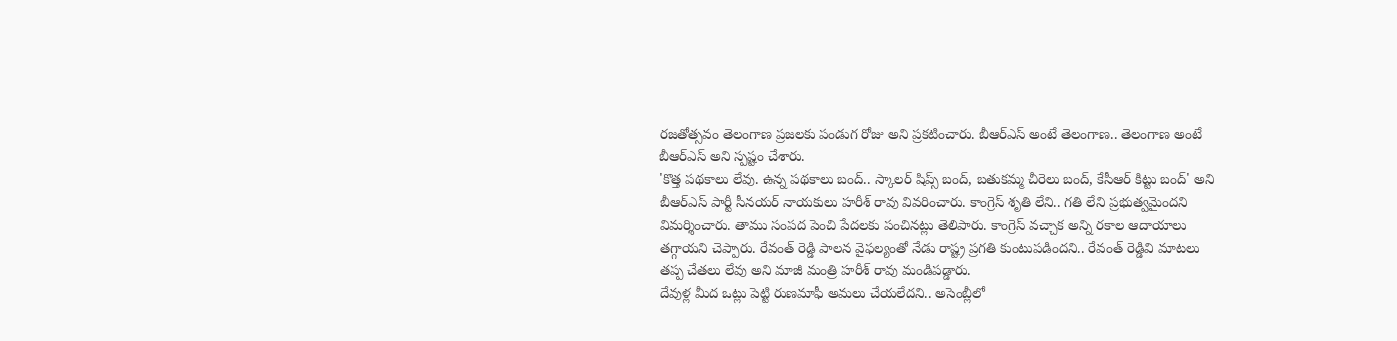రజతోత్సవం తెలంగాణ ప్రజలకు పండుగ రోజు అని ప్రకటించారు. బీఆర్ఎస్ అంటే తెలంగాణ.. తెలంగాణ అంటే బీఆర్ఎస్ అని స్పష్టం చేశారు.
'కొత్త పథకాలు లేవు. ఉన్న పథకాలు బంద్.. స్కాలర్ షిప్స్ బంద్, బతుకమ్మ చీరెలు బంద్, కేసీఆర్ కిట్టు బంద్' అని బీఆర్ఎస్ పార్టీ సీనయర్ నాయకులు హరీశ్ రావు వివరించారు. కాంగ్రెస్ శృతి లేని.. గతి లేని ప్రభుత్వమైందని విమర్శించారు. తాము సంపద పెంచి పేదలకు పంచినట్లు తెలిపారు. కాంగ్రెస్ వచ్చాక అన్ని రకాల ఆదాయాలు తగ్గాయని చెప్పారు. రేవంత్ రెడ్డి పాలన వైఫల్యంతో నేడు రాష్ట్ర ప్రగతి కుంటుపడిందని.. రేవంత్ రెడ్డివి మాటలు తప్ప చేతలు లేవు అని మాజీ మంత్రి హరీశ్ రావు మండిపడ్డారు.
దేవుళ్ల మీద ఒట్లు పెట్టి రుణమాఫీ అమలు చేయలేదని.. అసెంబ్లీలో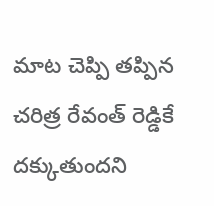మాట చెప్పి తప్పిన చరిత్ర రేవంత్ రెడ్డికే దక్కుతుందని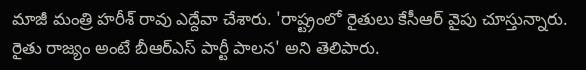మాజీ మంత్రి హరీశ్ రావు ఎద్దేవా చేశారు. 'రాష్ట్రంలో రైతులు కేసీఆర్ వైపు చూస్తున్నారు. రైతు రాజ్యం అంటే బీఆర్ఎస్ పార్టీ పాలన' అని తెలిపారు.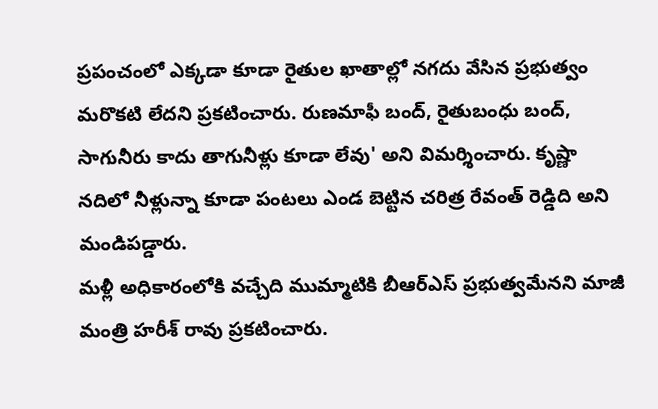ప్రపంచంలో ఎక్కడా కూడా రైతుల ఖాతాల్లో నగదు వేసిన ప్రభుత్వం మరొకటి లేదని ప్రకటించారు. రుణమాఫీ బంద్, రైతుబంధు బంద్, సాగునీరు కాదు తాగునీళ్లు కూడా లేవు' అని విమర్శించారు. కృష్ణా నదిలో నీళ్లున్నా కూడా పంటలు ఎండ బెట్టిన చరిత్ర రేవంత్ రెడ్డిది అని మండిపడ్డారు.
మళ్లీ అధికారంలోకి వచ్చేది ముమ్మాటికి బీఆర్ఎస్ ప్రభుత్వమేనని మాజీ మంత్రి హరీశ్ రావు ప్రకటించారు.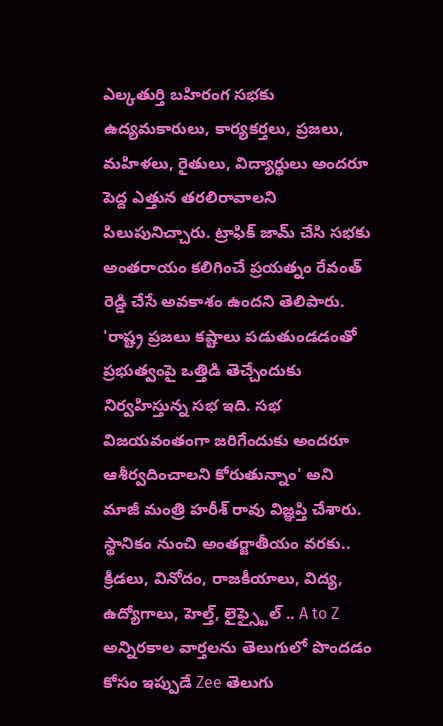ఎల్కతుర్తి బహిరంగ సభకు ఉద్యమకారులు, కార్యకర్తలు, ప్రజలు, మహిళలు, రైతులు, విద్యార్థులు అందరూ పెద్ద ఎత్తున తరలిరావాలని పిలుపునిచ్చారు. ట్రాఫిక్ జామ్ చేసి సభకు అంతరాయం కలిగించే ప్రయత్నం రేవంత్ రెడ్డి చేసే అవకాశం ఉందని తెలిపారు. 'రాష్ట్ర ప్రజలు కష్టాలు పడుతుండడంతో ప్రభుత్వంపై ఒత్తిడి తెచ్చేందుకు నిర్వహిస్తున్న సభ ఇది. సభ విజయవంతంగా జరిగేందుకు అందరూ ఆశీర్వదించాలని కోరుతున్నాం' అని మాజీ మంత్రి హరీశ్ రావు విజ్ఞప్తి చేశారు.
స్థానికం నుంచి అంతర్జాతీయం వరకు.. క్రీడలు, వినోదం, రాజకీయాలు, విద్య, ఉద్యోగాలు, హెల్త్, లైఫ్స్టైల్ .. A to Z అన్నిరకాల వార్తలను తెలుగులో పొందడం కోసం ఇప్పుడే Zee తెలుగు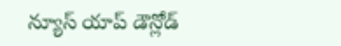న్యూస్ యాప్ డౌన్లోడ్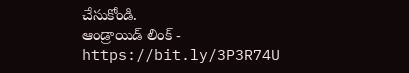చేసుకోండి.
ఆండ్రాయిడ్ లింక్ - https://bit.ly/3P3R74U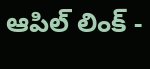ఆపిల్ లింక్ -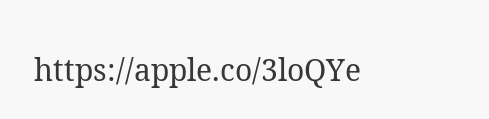https://apple.co/3loQYe